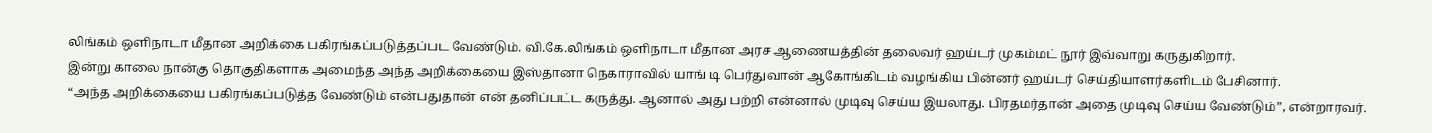லிங்கம் ஒளிநாடா மீதான அறிக்கை பகிரங்கப்படுத்தப்பட வேண்டும். வி.கே.லிங்கம் ஒளிநாடா மீதான அரச ஆணையத்தின் தலைவர் ஹய்டர் முகம்மட் நூர் இவ்வாறு கருதுகிறார்.
இன்று காலை நான்கு தொகுதிகளாக அமைந்த அந்த அறிக்கையை இஸ்தானா நெகாராவில் யாங் டி பெர்துவான் ஆகோங்கிடம் வழங்கிய பின்னர் ஹய்டர் செய்தியாளர்களிடம் பேசினார்.
“அந்த அறிக்கையை பகிரங்கப்படுத்த வேண்டும் என்பதுதான் என் தனிப்பட்ட கருத்து. ஆனால் அது பற்றி என்னால் முடிவு செய்ய இயலாது. பிரதமர்தான் அதை முடிவு செய்ய வேண்டும்”, என்றாரவர்.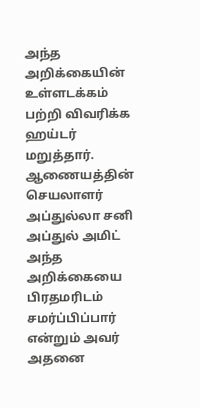அந்த அறிக்கையின் உள்ளடக்கம் பற்றி விவரிக்க ஹய்டர் மறுத்தார்.
ஆணையத்தின் செயலாளர் அப்துல்லா சனி அப்துல் அமிட் அந்த அறிக்கையை பிரதமரிடம் சமர்ப்பிப்பார் என்றும் அவர் அதனை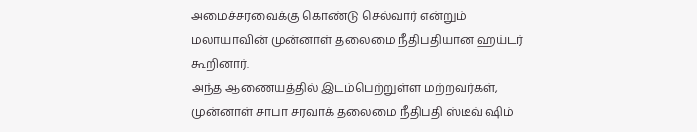அமைச்சரவைக்கு கொண்டு செல்வார் என்றும் மலாயாவின் முன்னாள் தலைமை நீதிபதியான ஹய்டர் கூறினார்.
அந்த ஆணையத்தில் இடம்பெற்றுள்ள மற்றவர்கள், முன்னாள் சாபா சரவாக் தலைமை நீதிபதி ஸ்டீவ் ஷிம்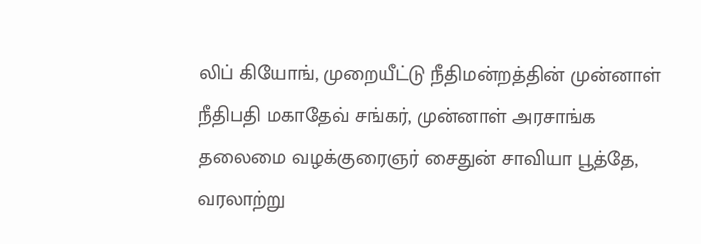லிப் கியோங், முறையீட்டு நீதிமன்றத்தின் முன்னாள் நீதிபதி மகாதேவ் சங்கர், முன்னாள் அரசாங்க தலைமை வழக்குரைஞர் சைதுன் சாவியா பூத்தே, வரலாற்று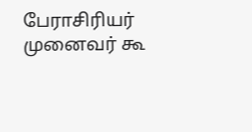பேராசிரியர் முனைவர் கூ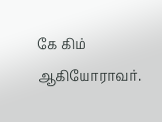கே கிம் ஆகியோராவர்.